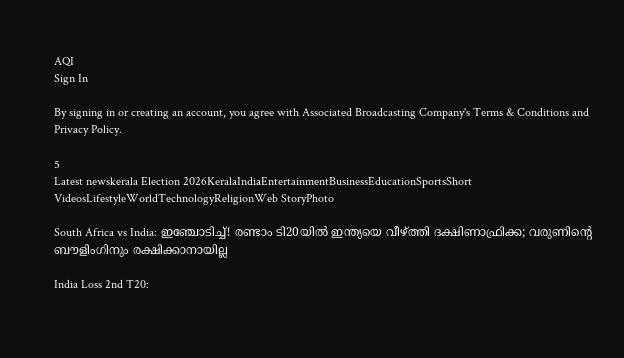AQI
Sign In

By signing in or creating an account, you agree with Associated Broadcasting Company's Terms & Conditions and Privacy Policy.

5
Latest newskerala Election 2026KeralaIndiaEntertainmentBusinessEducationSportsShort VideosLifestyleWorldTechnologyReligionWeb StoryPhoto

South Africa vs India: ഇഞ്ചോടിച്ച്! രണ്ടാം ടി20യിൽ ഇന്ത്യയെ വീഴ്ത്തി ദക്ഷിണാഫ്രിക്ക; വരുണിന്റെ ബൗളിംഗിനും രക്ഷിക്കാനായില്ല

India Loss 2nd T20: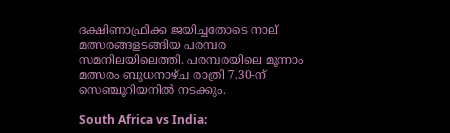ദക്ഷിണാഫ്രിക്ക ജയിച്ചതോടെ നാല് മത്സരങ്ങളടങ്ങിയ പരമ്പര സമനിലയിലെത്തി. പരമ്പരയിലെ മൂന്നാം മത്സരം ബുധനാഴ്ച രാത്രി 7.30-ന് സെഞ്ചൂറിയനിൽ നടക്കും.

South Africa vs India: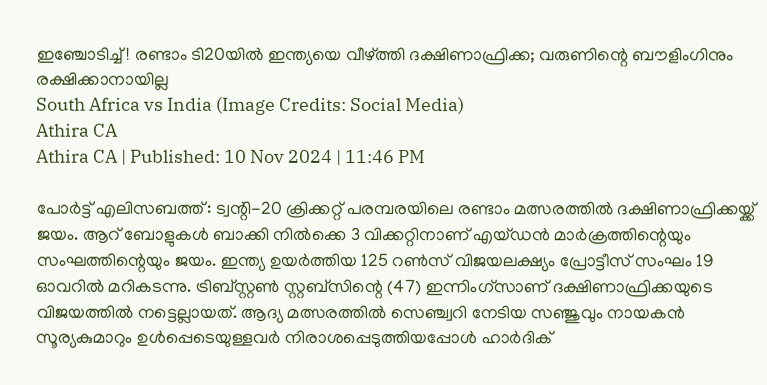ഇഞ്ചോടിച്ച്! രണ്ടാം ടി20യിൽ ഇന്ത്യയെ വീഴ്ത്തി ദക്ഷിണാഫ്രിക്ക; വരുണിന്റെ ബൗളിംഗിനും രക്ഷിക്കാനായില്ല
South Africa vs India (Image Credits: Social Media)
Athira CA
Athira CA | Published: 10 Nov 2024 | 11:46 PM

പോർട്ട് എലിസബത്ത്: ട്വന്റി-20 ക്രിക്കറ്റ് പരമ്പരയിലെ രണ്ടാം മത്സരത്തിൽ ദക്ഷിണാഫ്രിക്കയ്ക്ക് ജയം. ആറ് ബോളുകൾ ബാക്കി നിൽക്കെ 3 വിക്കറ്റിനാണ് എയ്ഡൻ മാർക്രത്തിന്റെയും സംഘത്തിന്റെയും ജയം. ഇന്ത്യ ഉയർത്തിയ 125 റൺസ് വിജയലക്ഷ്യം പ്രോട്ടീസ് സംഘം 19 ഓവറിൽ മറികടന്നു. ട്രിബ്സ്റ്റൺ സ്റ്റബ്സിന്റെ (47) ഇന്നിംഗ്സാണ് ദക്ഷിണാഫ്രിക്കയുടെ വിജയത്തിൽ നട്ടെല്ലായത്. ആദ്യ മത്സരത്തിൽ സെഞ്ച്വറി നേടിയ സ‍ഞ്ജുവും നായകൻ സൂര്യകുമാറും ഉൾപ്പെടെയുള്ളവർ നിരാശപ്പെടുത്തിയപ്പോൾ ഹാർദിക്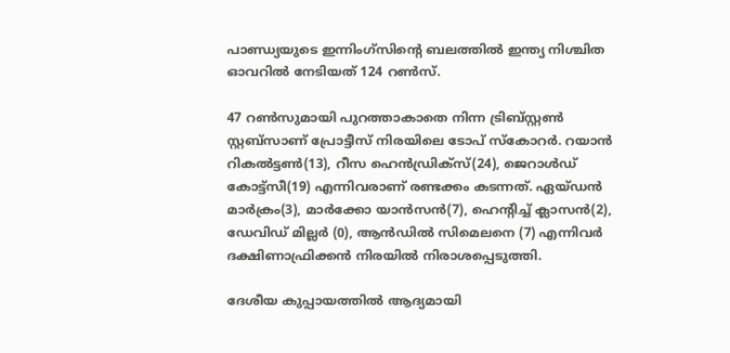പാണ്ഡ്യയുടെ ഇന്നിംഗ്സിന്റെ ബലത്തിൽ ഇന്ത്യ നിശ്ചിത ഓവറിൽ നേടിയത് 124 റൺസ്.

47 റൺസുമാ‌യി പുറത്താകാതെ നിന്ന ട്രിബ്സ്റ്റൺ സ്റ്റബ്സാണ് പ്രോട്ടീസ് നിരയിലെ ടോപ് സ്കോറർ. റയാൻ റികൽട്ടൺ(13), റീസ ഹെൻഡ്രിക്സ്(24), ജെറാൾഡ് കോട്ട്സീ(19) എന്നിവരാണ് രണ്ടക്കം കടന്നത്. ഏയ്ഡൻ മാർക്രം(3), മാർക്കോ യാൻസൻ(7), ഹെന്റിച്ച് ക്ലാസൻ(2), ഡേവിഡ് മില്ലർ (0), ആൻഡിൽ സിമെലനെ (7) എന്നിവർ ദക്ഷിണാഫ്രിക്കൻ നിരയിൽ നിരാശപ്പെടുത്തി.

ദേശീയ കുപ്പായത്തിൽ ആദ്യമായി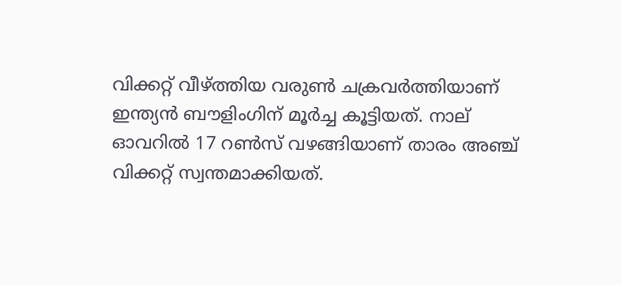വിക്കറ്റ് വീഴ്ത്തിയ വരുൺ ചക്രവർത്തിയാണ് ഇന്ത്യൻ ബൗളിംഗിന് മൂർച്ച കൂട്ടിയത്. നാല് ഓവറിൽ 17 റൺസ് വഴങ്ങിയാണ് താരം അഞ്ച് വിക്കറ്റ് സ്വന്തമാക്കിയത്.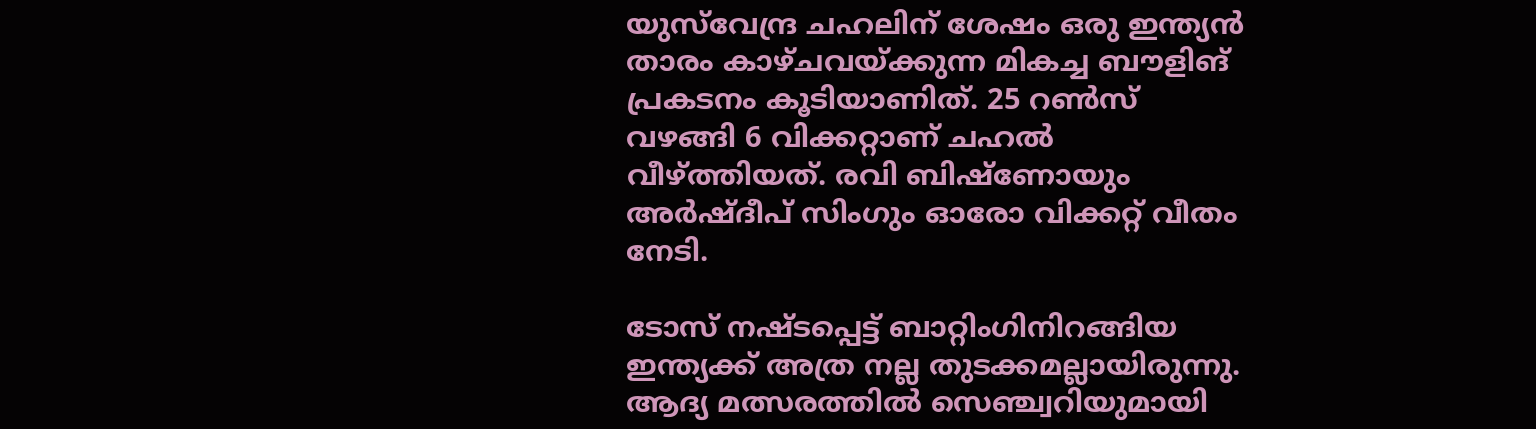യുസ്‌വേന്ദ്ര ചഹലിന് ശേഷം ഒരു ഇന്ത്യൻ താരം കാഴ്ചവയ്ക്കുന്ന മികച്ച ബൗളിങ് പ്രകടനം കൂടിയാണിത്. 25 റൺസ് വഴങ്ങി 6 വിക്കറ്റാണ് ചഹൽ വീഴ്ത്തിയത്. രവി ബിഷ്ണോയും അർഷ്ദീപ് സിംഗും ‌ഓരോ വിക്കറ്റ് വീതം നേടി.

ടോസ് നഷ്ടപ്പെട്ട് ബാറ്റിംഗിനിറങ്ങിയ ഇന്ത്യക്ക് അത്ര നല്ല തുടക്കമല്ലായിരുന്നു. ആദ്യ മത്സരത്തിൽ സെഞ്ച്വറിയുമായി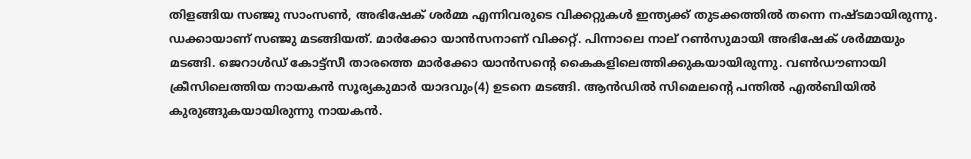തിളങ്ങിയ സഞ്ജു സാംസൺ, അഭിഷേക് ശർമ്മ എന്നിവരുടെ വിക്കറ്റുകൾ ഇന്ത്യക്ക് തുടക്കത്തിൽ തന്നെ നഷ്ടമായിരുന്നു. ഡക്കായാണ് സഞ്ജു മടങ്ങിയത്. മാർക്കോ യാൻസനാണ് വിക്കറ്റ്. പിന്നാലെ നാല് റൺസുമായി അഭിഷേക് ശർമ്മയും മടങ്ങി. ജെറാൾഡ് കോട്ട്സീ താരത്തെ മാർക്കോ യാൻസന്റെ കൈകളിലെത്തിക്കുകയായിരുന്നു. വൺഡൗണായി ക്രീസിലെത്തിയ നായകൻ സൂര്യകുമാർ യാദവും(4) ഉടനെ മടങ്ങി. ആൻഡിൽ സിമെലന്റെ പന്തിൽ എൽബിയിൽ കുരുങ്ങുകയായിരുന്നു നായകൻ.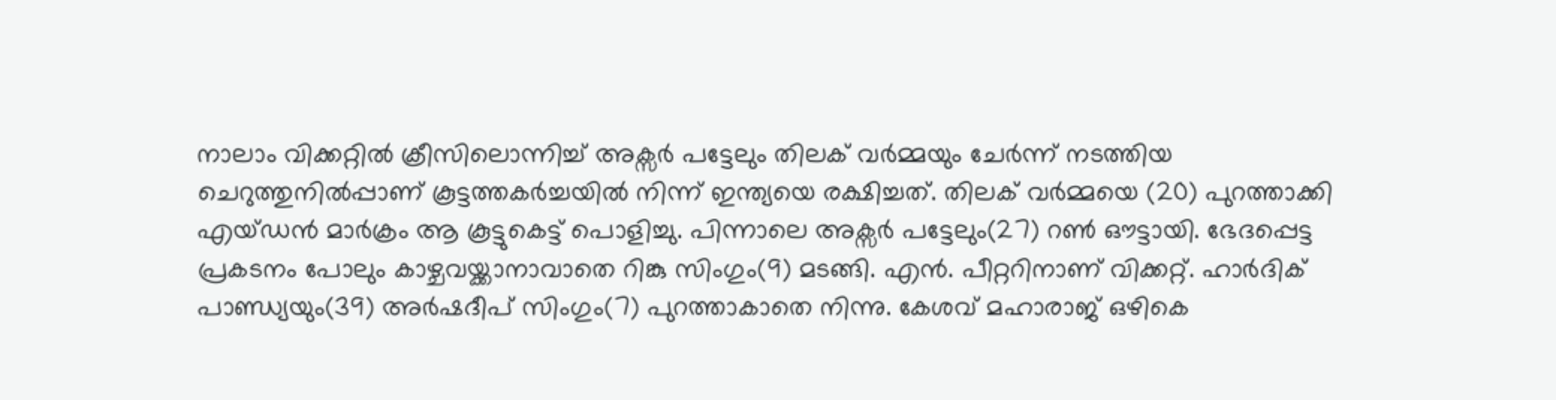നാലാം വിക്കറ്റിൽ ക്രീസിലൊന്നിച്ച് അക്സർ പട്ടേ‌ലും തിലക് വർമ്മയും ചേർന്ന് നടത്തിയ ചെറുത്തുനിൽപ്പാണ് കൂട്ടത്തകർച്ചയിൽ നിന്ന് ഇന്ത്യയെ രക്ഷിച്ചത്. തിലക് വർമ്മയെ (20) പുറത്താക്കി എയ്ഡൻ മാർക്രം ആ കൂട്ടുകെട്ട് പൊളിച്ചു. പിന്നാലെ അക്സർ പട്ടേലും(27) റൺ ഔട്ടായി. ഭേദപ്പെട്ട പ്രകടനം പോലും കാഴ്ചവയ്ക്കാനാവാതെ റിങ്കു സിംഗും(9) മടങ്ങി. എൻ. പീറ്ററിനാണ് വിക്കറ്റ്. ഹാർദിക് പാണ്ഡ്യയും(39) അർഷദീപ് സിംഗും(7) പുറത്താകാതെ നിന്നു. കേശവ് മഹാരാജ് ഒഴികെ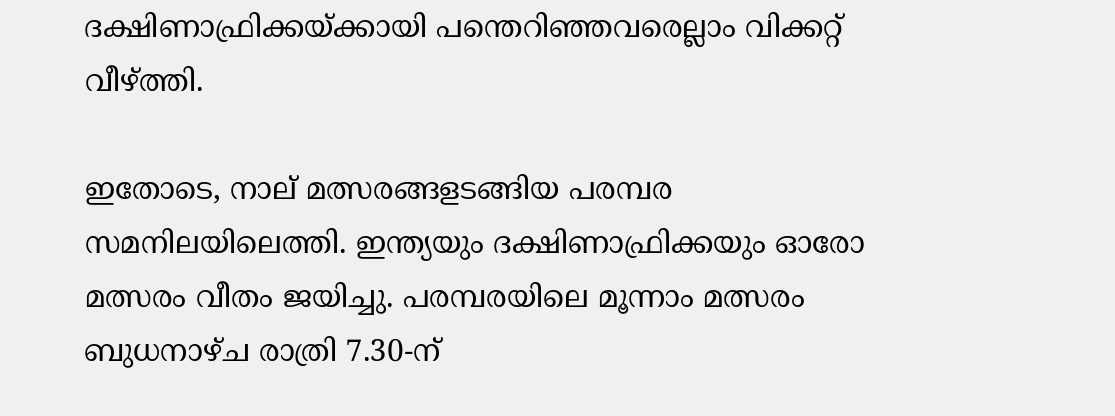ദക്ഷിണാഫ്രിക്കയ്ക്കായി പന്തെറിഞ്ഞവരെല്ലാം വിക്കറ്റ് വീഴ്ത്തി.

ഇതോടെ, നാല് മത്സരങ്ങളടങ്ങിയ പരമ്പര സമനിലയിലെത്തി. ഇന്ത്യയും ദക്ഷിണാഫ്രിക്കയും ഓരോ മത്സരം വീതം ജയിച്ചു. പരമ്പരയിലെ മൂന്നാം മത്സരം ബുധനാഴ്ച രാത്രി 7.30-ന്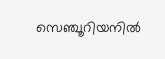സെഞ്ചൂറിയനിൽ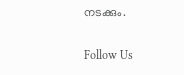നടക്കും.

Follow Us